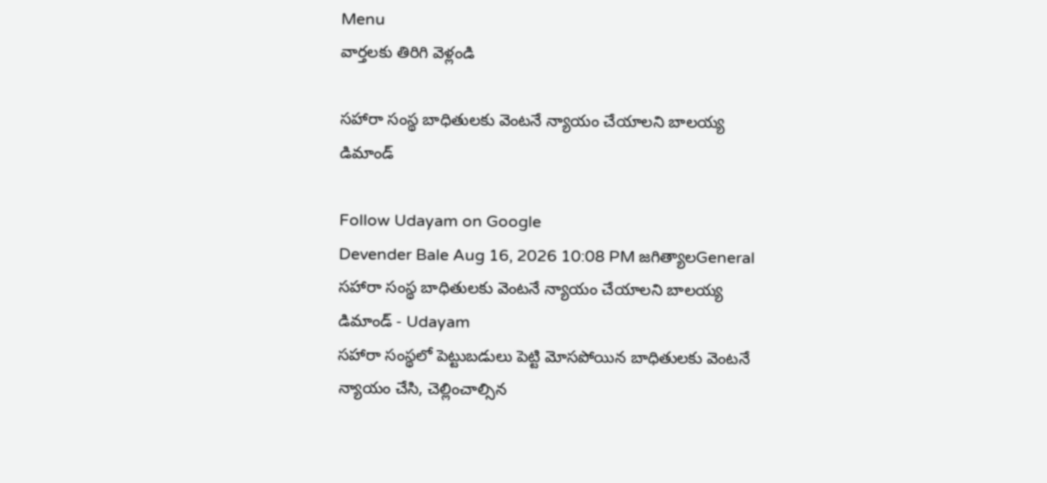Menu
వార్తలకు తిరిగి వెళ్లండి

సహారా సంస్థ బాధితులకు వెంటనే న్యాయం చేయాలని బాలయ్య డిమాండ్

Follow Udayam on Google
Devender Bale Aug 16, 2026 10:08 PM జగిత్యాలGeneral
సహారా సంస్థ బాధితులకు వెంటనే న్యాయం చేయాలని బాలయ్య డిమాండ్ - Udayam
సహారా సంస్థలో పెట్టుబడులు పెట్టి మోసపోయిన బాధితులకు వెంటనే న్యాయం చేసి, చెల్లించాల్సిన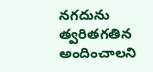నగదును త్వరితగతిన అందించాలని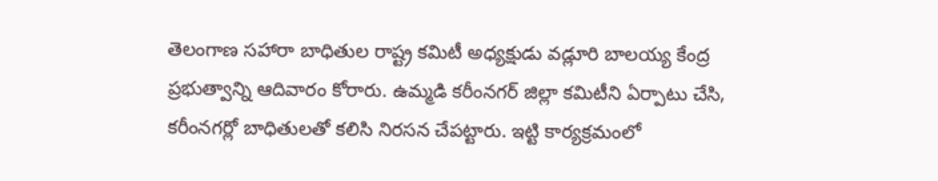తెలంగాణ సహారా బాధితుల రాష్ట్ర కమిటీ అధ్యక్షుడు వడ్లూరి బాలయ్య కేంద్ర ప్రభుత్వాన్ని ఆదివారం కోరారు. ఉమ్మడి కరీంనగర్‌ జిల్లా కమిటీని ఏర్పాటు చేసి, కరీంనగర్లో బాధితులతో కలిసి నిరసన చేపట్టారు. ఇట్టి కార్యక్రమంలో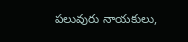పలువురు నాయకులు,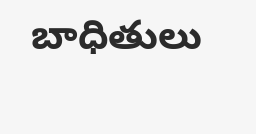బాధితులు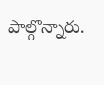పాల్గొన్నారు.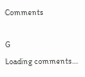Comments

G
Loading comments...